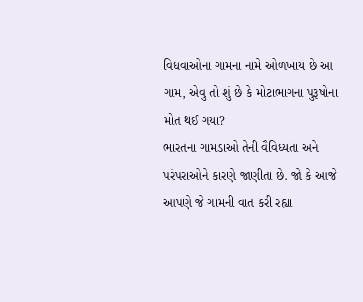વિધવાઓના ગામના નામે ઓળખાય છે આ ગામ, એવુ તો શું છે કે મોટાભાગના પુરૂષોના મોત થઈ ગયા?
ભારતના ગામડાઓ તેની વૈવિધ્યતા અને પરંપરાઓને કારણે જાણીતા છે. જો કે આજે આપણે જે ગામની વાત કરી રહ્યા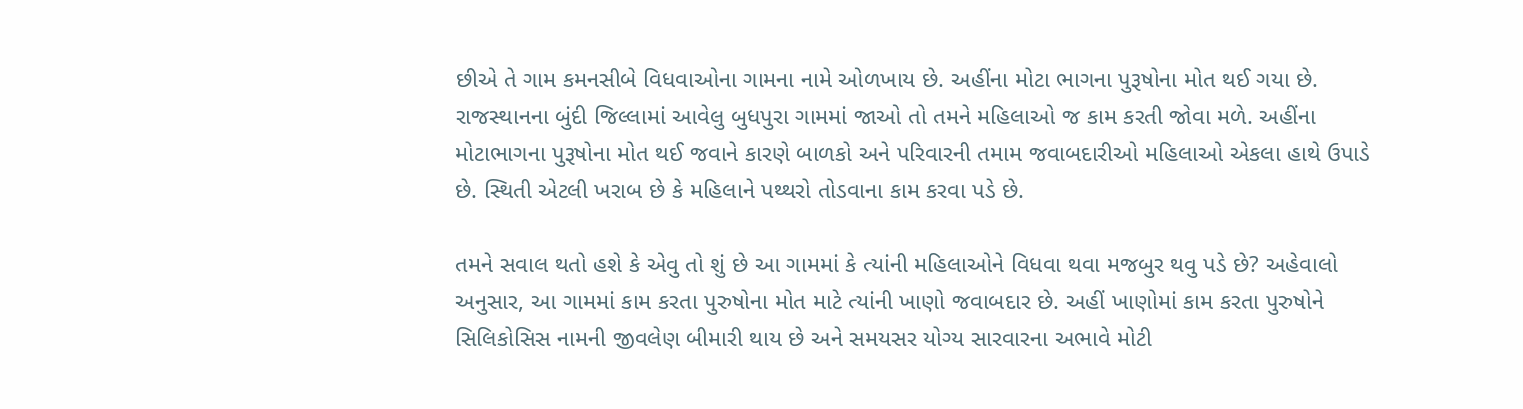છીએ તે ગામ કમનસીબે વિધવાઓના ગામના નામે ઓળખાય છે. અહીંના મોટા ભાગના પુરૂષોના મોત થઈ ગયા છે.
રાજસ્થાનના બુંદી જિલ્લામાં આવેલુ બુધપુરા ગામમાં જાઓ તો તમને મહિલાઓ જ કામ કરતી જોવા મળે. અહીંના મોટાભાગના પુરૂષોના મોત થઈ જવાને કારણે બાળકો અને પરિવારની તમામ જવાબદારીઓ મહિલાઓ એકલા હાથે ઉપાડે છે. સ્થિતી એટલી ખરાબ છે કે મહિલાને પથ્થરો તોડવાના કામ કરવા પડે છે.

તમને સવાલ થતો હશે કે એવુ તો શું છે આ ગામમાં કે ત્યાંની મહિલાઓને વિધવા થવા મજબુર થવુ પડે છે? અહેવાલો અનુસાર, આ ગામમાં કામ કરતા પુરુષોના મોત માટે ત્યાંની ખાણો જવાબદાર છે. અહીં ખાણોમાં કામ કરતા પુરુષોને સિલિકોસિસ નામની જીવલેણ બીમારી થાય છે અને સમયસર યોગ્ય સારવારના અભાવે મોટી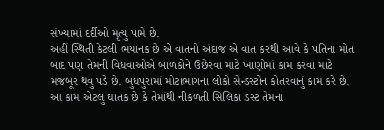સંખ્યામાં દર્દીઓ મૃત્યુ પામે છે.
અહીં સ્થિતી કેટલી ભયાનક છે એ વાતનો અંદાજ એ વાત કરથી આવે કે પતિના મોત બાદ પણ તેમની વિધવાઓએ બાળકોને ઉછેરવા માટે ખાણોમાં કામ કરવા માટે મજબૂર થવુ પડે છે. બુધપુરામાં મોટાભાગના લોકો સેન્ડસ્ટોન કોતરવાનું કામ કરે છે.
આ કામ એટલુ ઘાતક છે કે તેમાંથી નીકળતી સિલિકા ડસ્ટ તેમના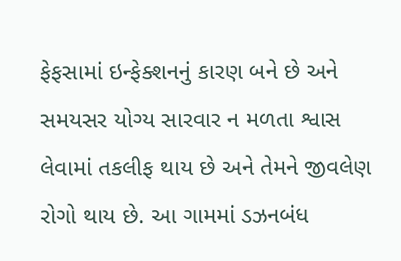ફેફસામાં ઇન્ફેક્શનનું કારણ બને છે અને સમયસર યોગ્ય સારવાર ન મળતા શ્વાસ લેવામાં તકલીફ થાય છે અને તેમને જીવલેણ રોગો થાય છે. આ ગામમાં ડઝનબંધ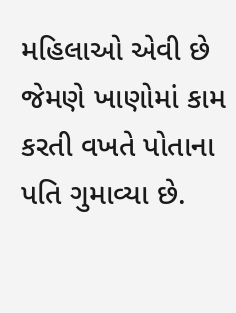મહિલાઓ એવી છે જેમણે ખાણોમાં કામ કરતી વખતે પોતાના પતિ ગુમાવ્યા છે.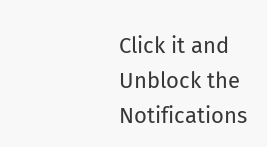Click it and Unblock the Notifications